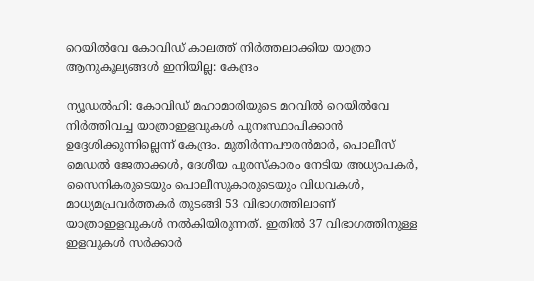റെയില്‍വേ കോവിഡ് കാലത്ത് നിര്‍ത്തലാക്കിയ യാത്രാ ആനുകൂല്യങ്ങള്‍ ഇനിയില്ല: കേന്ദ്രം

ന്യൂഡല്‍ഹി: കോവിഡ് മഹാമാരിയുടെ മറവില്‍ റെയില്‍വേ നിര്‍ത്തിവച്ച യാത്രാഇളവുകള്‍ പുനഃസ്ഥാപിക്കാന്‍ ഉദ്ദേശിക്കുന്നില്ലെന്ന് കേന്ദ്രം. മുതിര്‍ന്നപൗരന്‍മാര്‍, പൊലീസ് മെഡല്‍ ജേതാക്കള്‍, ദേശീയ പുരസ്‌കാരം നേടിയ അധ്യാപകര്‍, സൈനികരുടെയും പൊലീസുകാരുടെയും വിധവകള്‍, മാധ്യമപ്രവര്‍ത്തകര്‍ തുടങ്ങി 53 വിഭാഗത്തിലാണ് യാത്രാഇളവുകള്‍ നല്‍കിയിരുന്നത്. ഇതില്‍ 37 വിഭാഗത്തിനുള്ള ഇളവുകള്‍ സര്‍ക്കാര്‍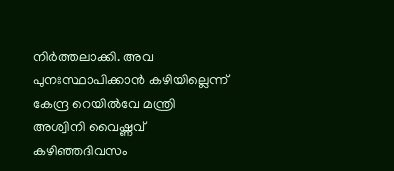നിര്‍ത്തലാക്കി. അവ പുനഃസ്ഥാപിക്കാന്‍ കഴിയില്ലെന്ന് കേന്ദ്ര റെയില്‍വേ മന്ത്രി അശ്വിനി വൈഷ്ണവ് കഴിഞ്ഞദിവസം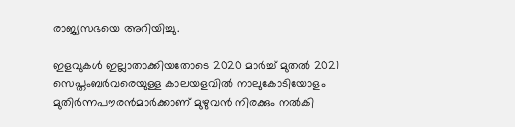രാജ്യസഭയെ അറിയിച്ചു.

ഇളവുകള്‍ ഇല്ലാതാക്കിയതോടെ 2020 മാര്‍ച്ച് മുതല്‍ 2021 സെപ്തംബര്‍വരെയുള്ള കാലയളവില്‍ നാലുകോടിയോളം മുതിര്‍ന്നപൗരന്‍മാര്‍ക്കാണ് മുഴുവന്‍ നിരക്കും നല്‍കി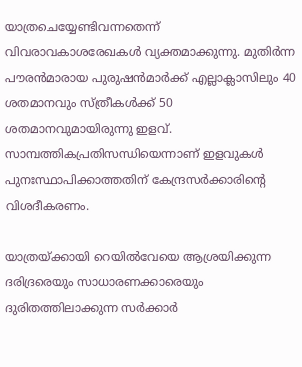യാത്രചെയ്യേണ്ടിവന്നതെന്ന് വിവരാവകാശരേഖകള്‍ വ്യക്തമാക്കുന്നു. മുതിര്‍ന്ന പൗരന്‍മാരായ പുരുഷന്‍മാര്‍ക്ക് എല്ലാക്ലാസിലും 40 ശതമാനവും സ്ത്രീകള്‍ക്ക് 50 ശതമാനവുമായിരുന്നു ഇളവ്. സാമ്പത്തികപ്രതിസന്ധിയെന്നാണ് ഇളവുകള്‍ പുനഃസ്ഥാപിക്കാത്തതിന് കേന്ദ്രസര്‍ക്കാരിന്റെ വിശദീകരണം.

യാത്രയ്ക്കായി റെയില്‍വേയെ ആശ്രയിക്കുന്ന ദരിദ്രരെയും സാധാരണക്കാരെയും ദുരിതത്തിലാക്കുന്ന സര്‍ക്കാര്‍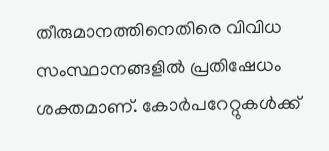തീരുമാനത്തിനെതിരെ വിവിധ സംസ്ഥാനങ്ങളില്‍ പ്രതിഷേധം ശക്തമാണ്. കോര്‍പറേറ്റുകള്‍ക്ക്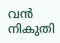വന്‍ നികുതി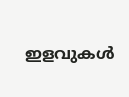ഇളവുകള്‍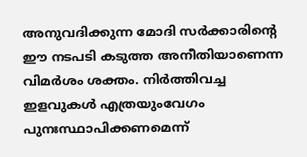അനുവദിക്കുന്ന മോദി സര്‍ക്കാരിന്റെ ഈ നടപടി കടുത്ത അനീതിയാണെന്ന വിമര്‍ശം ശക്തം. നിര്‍ത്തിവച്ച ഇളവുകള്‍ എത്രയുംവേഗം പുനഃസ്ഥാപിക്കണമെന്ന്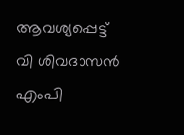ആവശ്യപ്പെട്ട് വി ശിവദാസന്‍ എംപി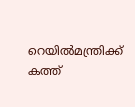റെയില്‍മന്ത്രിക്ക് കത്ത്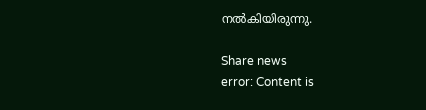നല്‍കിയിരുന്നു.

Share news
error: Content is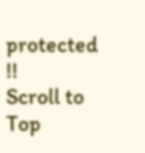protected !!
Scroll to Top